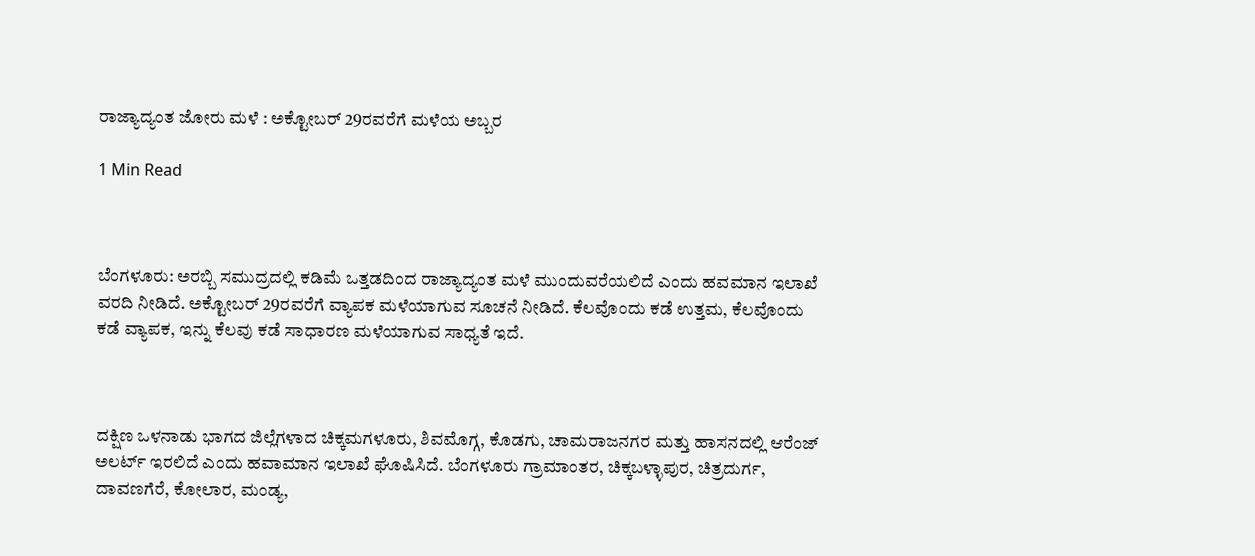ರಾಜ್ಯಾದ್ಯಂತ ಜೋರು ಮಳೆ : ಅಕ್ಟೋಬರ್ 29ರವರೆಗೆ ಮಳೆಯ ಅಬ್ಬರ

1 Min Read



ಬೆಂಗಳೂರು: ಅರಬ್ಬಿ ಸಮುದ್ರದಲ್ಲಿ ಕಡಿಮೆ ಒತ್ತಡದಿಂದ ರಾಜ್ಯಾದ್ಯಂತ ಮಳೆ ಮುಂದುವರೆಯಲಿದೆ ಎಂದು ಹವಮಾನ ಇಲಾಖೆ ವರದಿ ನೀಡಿದೆ. ಅಕ್ಟೋಬರ್ 29ರವರೆಗೆ ವ್ಯಾಪಕ ಮಳೆಯಾಗುವ ಸೂಚನೆ ನೀಡಿದೆ. ಕೆಲವೊಂದು ಕಡೆ ಉತ್ತಮ, ಕೆಲವೊಂದು ಕಡೆ ವ್ಯಾಪಕ, ಇನ್ನು ಕೆಲವು ಕಡೆ ಸಾಧಾರಣ ಮಳೆಯಾಗುವ ಸಾಧ್ಯತೆ ಇದೆ.



ದಕ್ಷಿಣ ಒಳನಾಡು ಭಾಗದ ಜಿಲ್ಲೆಗಳಾದ ಚಿಕ್ಕಮಗಳೂರು, ಶಿವಮೊಗ್ಗ, ಕೊಡಗು, ಚಾಮರಾಜನಗರ ಮತ್ತು ಹಾಸನದಲ್ಲಿ ಆರೆಂಜ್ ಅಲರ್ಟ್ ಇರಲಿದೆ ಎಂದು ಹವಾಮಾನ ಇಲಾಖೆ ಘೊಷಿಸಿದೆ. ಬೆಂಗಳೂರು ಗ್ರಾಮಾಂತರ, ಚಿಕ್ಕಬಳ್ಳಾಪುರ, ಚಿತ್ರದುರ್ಗ, ದಾವಣಗೆರೆ, ಕೋಲಾರ, ಮಂಡ್ಯ,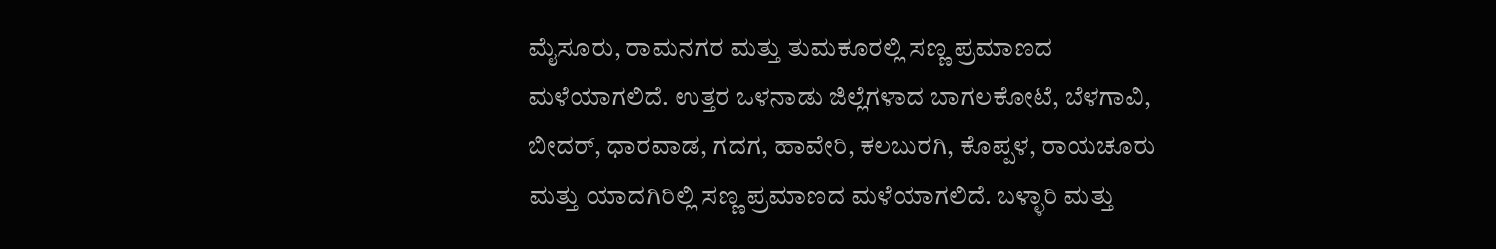ಮೈಸೂರು, ರಾಮನಗರ ಮತ್ತು ತುಮಕೂರಲ್ಲಿ ಸಣ್ಣ ಪ್ರಮಾಣದ ಮಳೆಯಾಗಲಿದೆ. ಉತ್ತರ ಒಳನಾಡು ಜಿಲ್ಲೆಗಳಾದ ಬಾಗಲಕೋಟೆ, ಬೆಳಗಾವಿ, ಬೀದರ್, ಧಾರವಾಡ, ಗದಗ, ಹಾವೇರಿ, ಕಲಬುರಗಿ, ಕೊಪ್ಪಳ, ರಾಯಚೂರು ಮತ್ತು ಯಾದಗಿರಿಲ್ಲಿ ಸಣ್ಣ ಪ್ರಮಾಣದ ಮಳೆಯಾಗಲಿದೆ. ಬಳ್ಳಾರಿ ಮತ್ತು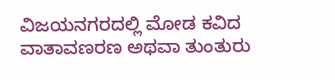ವಿಜಯನಗರದಲ್ಲಿ ಮೋಡ ಕವಿದ ವಾತಾವಣರಣ ಅಥವಾ ತುಂತುರು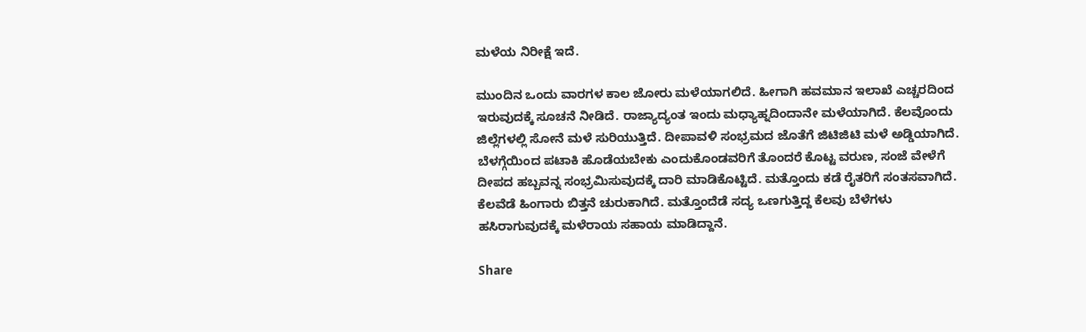ಮಳೆಯ ನಿರೀಕ್ಷೆ ಇದೆ.

ಮುಂದಿನ ಒಂದು ವಾರಗಳ ಕಾಲ ಜೋರು ಮಳೆಯಾಗಲಿದೆ. ಹೀಗಾಗಿ ಹವಮಾನ ಇಲಾಖೆ ಎಚ್ಚರದಿಂದ ಇರುವುದಕ್ಕೆ ಸೂಚನೆ ನೀಡಿದೆ. ರಾಜ್ಯಾದ್ಯಂತ ಇಂದು ಮಧ್ಯಾಹ್ನದಿಂದಾನೇ ಮಳೆಯಾಗಿದೆ. ಕೆಲವೊಂದು ಜಿಲ್ಲೆಗಳಲ್ಲಿ ಸೋನೆ ಮಳೆ ಸುರಿಯುತ್ತಿದೆ. ದೀಪಾವಳಿ ಸಂಭ್ರಮದ ಜೊತೆಗೆ ಜಿಟಿಜಿಟಿ ಮಳೆ ಅಡ್ಡಿಯಾಗಿದೆ. ಬೆಳಗ್ಗೆಯಿಂದ ಪಟಾಕಿ ಹೊಡೆಯಬೇಕು ಎಂದುಕೊಂಡವರಿಗೆ ತೊಂದರೆ ಕೊಟ್ಟ ವರುಣ, ಸಂಜೆ ವೇಳೆಗೆ ದೀಪದ ಹಬ್ಬವನ್ನ ಸಂಭ್ರಮಿಸುವುದಕ್ಕೆ ದಾರಿ ಮಾಡಿಕೊಟ್ಟಿದೆ. ಮತ್ತೊಂದು ಕಡೆ ರೈತರಿಗೆ ಸಂತಸವಾಗಿದೆ. ಕೆಲವೆಡೆ ಹಿಂಗಾರು ಬಿತ್ತನೆ ಚುರುಕಾಗಿದೆ. ಮತ್ತೊಂದೆಡೆ ಸದ್ಯ ಒಣಗುತ್ತಿದ್ದ ಕೆಲವು ಬೆಳೆಗಳು ಹಸಿರಾಗುವುದಕ್ಕೆ ಮಳೆರಾಯ ಸಹಾಯ ಮಾಡಿದ್ದಾನೆ.

Share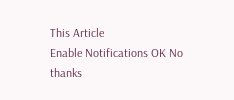This Article
Enable Notifications OK No thanks